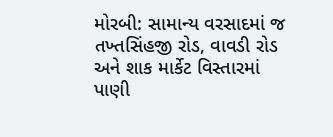મોરબી: સામાન્ય વરસાદમાં જ તખ્તસિંહજી રોડ, વાવડી રોડ અને શાક માર્કેટ વિસ્તારમાં પાણી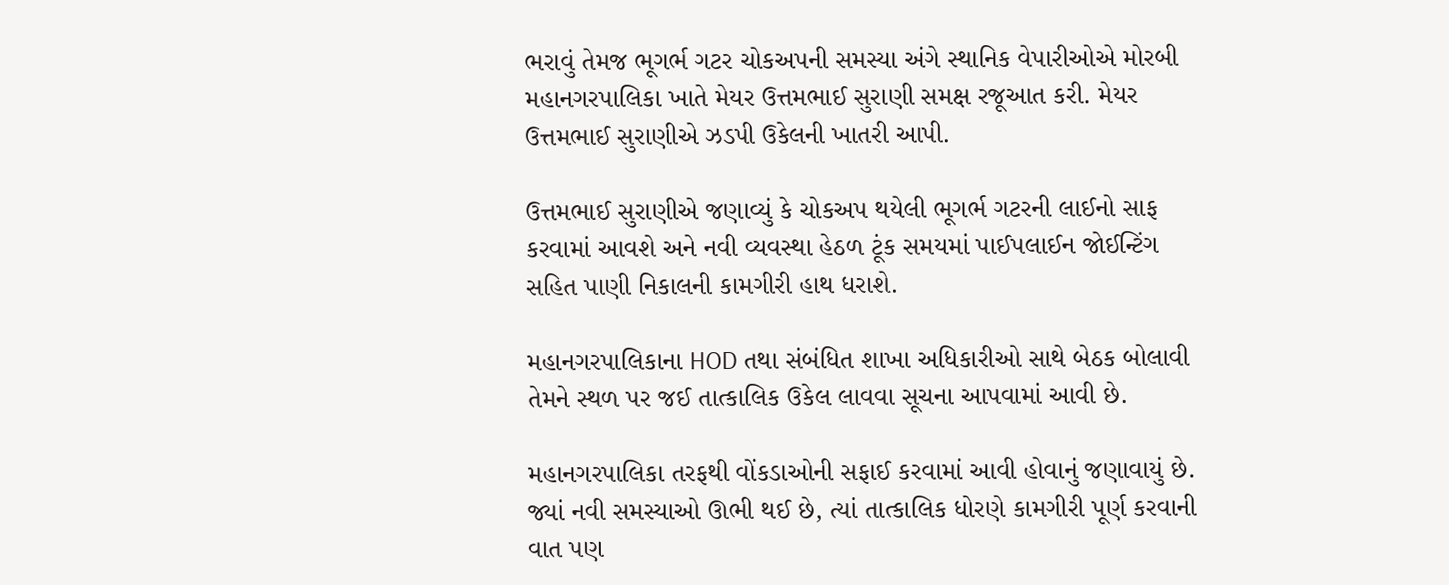ભરાવું તેમજ ભૂગર્ભ ગટર ચોકઅપની સમસ્યા અંગે સ્થાનિક વેપારીઓએ મોરબી મહાનગરપાલિકા ખાતે મેયર ઉત્તમભાઈ સુરાણી સમક્ષ રજૂઆત કરી. મેયર ઉત્તમભાઈ સુરાણીએ ઝડપી ઉકેલની ખાતરી આપી.

ઉત્તમભાઈ સુરાણીએ જણાવ્યું કે ચોકઅપ થયેલી ભૂગર્ભ ગટરની લાઈનો સાફ કરવામાં આવશે અને નવી વ્યવસ્થા હેઠળ ટૂંક સમયમાં પાઈપલાઈન જોઈન્ટિંગ સહિત પાણી નિકાલની કામગીરી હાથ ધરાશે.

મહાનગરપાલિકાના HOD તથા સંબંધિત શાખા અધિકારીઓ સાથે બેઠક બોલાવી તેમને સ્થળ પર જઈ તાત્કાલિક ઉકેલ લાવવા સૂચના આપવામાં આવી છે.

મહાનગરપાલિકા તરફથી વોંકડાઓની સફાઈ કરવામાં આવી હોવાનું જણાવાયું છે. જ્યાં નવી સમસ્યાઓ ઊભી થઈ છે, ત્યાં તાત્કાલિક ધોરણે કામગીરી પૂર્ણ કરવાની વાત પણ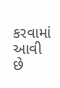કરવામાં આવી છે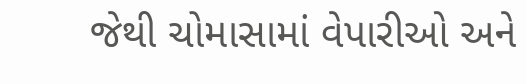જેથી ચોમાસામાં વેપારીઓ અને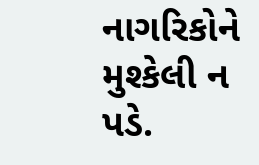નાગરિકોને મુશ્કેલી ન પડે.